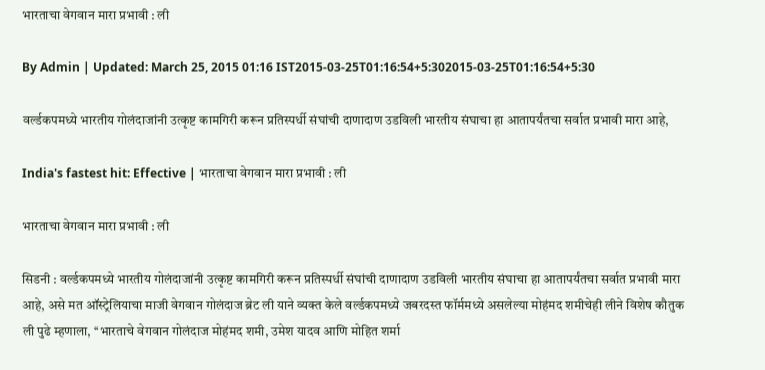भारताचा वेगवान मारा प्रभावी : ली

By Admin | Updated: March 25, 2015 01:16 IST2015-03-25T01:16:54+5:302015-03-25T01:16:54+5:30

वर्ल्डकपमध्ये भारतीय गोलंदाजांनी उत्कृष्ट कामगिरी करून प्रतिस्पर्धी संघांची दाणादाण उडविली भारतीय संघाचा हा आतापर्यंतचा सर्वात प्रभावी मारा आहे,

India's fastest hit: Effective | भारताचा वेगवान मारा प्रभावी : ली

भारताचा वेगवान मारा प्रभावी : ली

सिडनी : वर्ल्डकपमध्ये भारतीय गोलंदाजांनी उत्कृष्ट कामगिरी करून प्रतिस्पर्धी संघांची दाणादाण उडविली भारतीय संघाचा हा आतापर्यंतचा सर्वात प्रभावी मारा आहे, असे मत ऑस्ट्रेलियाचा माजी वेगवान गोलंदाज ब्रेट ली याने व्यक्त केले वर्ल्डकपमध्ये जबरदस्त फॉर्ममध्ये असलेल्या मोहंमद शमीचेही लीने विशेष कौतुक
ली पुढे म्हणाला, ‘‘भारताचे वेगवान गोलंदाज मोहंमद शमी, उमेश यादव आणि मोहित शर्मा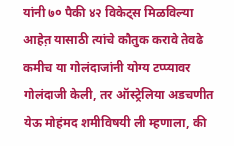यांनी ७० पैकी ४२ विकेट्स मिळविल्या आहेत़ यासाठी त्यांचे कौतुक करावे तेवढे कमीच या गोलंदाजांनी योग्य टप्प्यावर गोलंदाजी केली, तर ऑस्ट्रेलिया अडचणीत येऊ मोहंमद शमीविषयी ली म्हणाला, की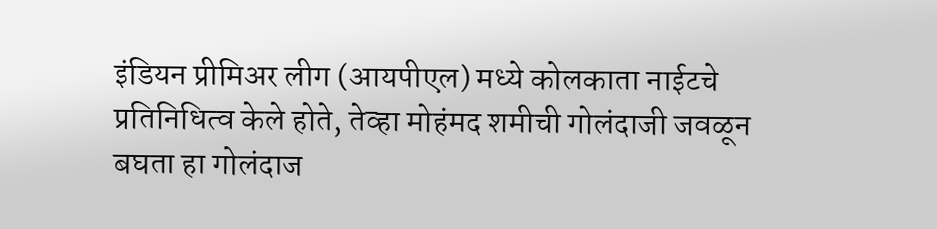इंडियन प्रीमिअर लीग (आयपीएल) मध्ये कोलकाता नाईटचे प्रतिनिधित्व केले होते, तेव्हा मोहंमद शमीची गोलंदाजी जवळून बघता हा गोलंदाज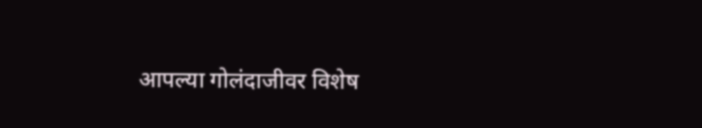आपल्या गोलंदाजीवर विशेष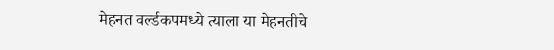मेहनत वर्ल्डकपमध्ये त्याला या मेहनतीचे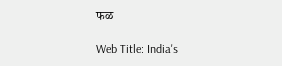फळ

Web Title: India's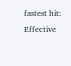fastest hit: Effective